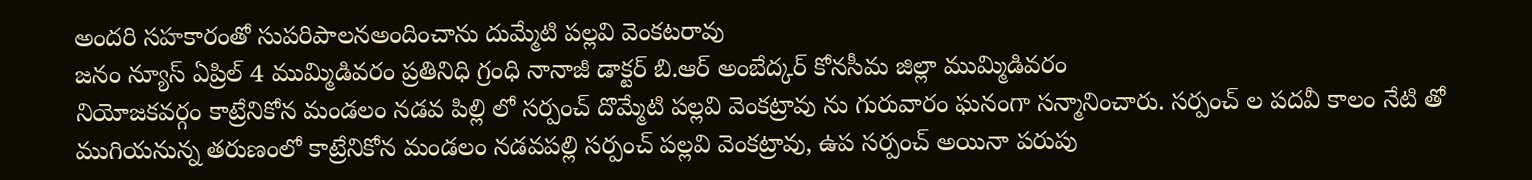అందరి సహకారంతో సుపరిపాలనఅందించాను దుమ్మేటి పల్లవి వెంకటరావు
జనం న్యూస్ ఏప్రిల్ 4 ముమ్మిడివరం ప్రతినిధి గ్రంధి నానాజీ డాక్టర్ బి.ఆర్ అంబేద్కర్ కోనసీమ జిల్లా ముమ్మిడివరం
నియోజకవర్గం కాట్రేనికోన మండలం నడవ పిల్లి లో సర్పంచ్ దొమ్మేటి పల్లవి వెంకట్రావు ను గురువారం ఘనంగా సన్మానించారు. సర్పంచ్ ల పదవీ కాలం నేటి తో ముగియనున్న తరుణంలో కాట్రేనికోన మండలం నడవపల్లి సర్పంచ్ పల్లవి వెంకట్రావు, ఉప సర్పంచ్ అయినా పరుపు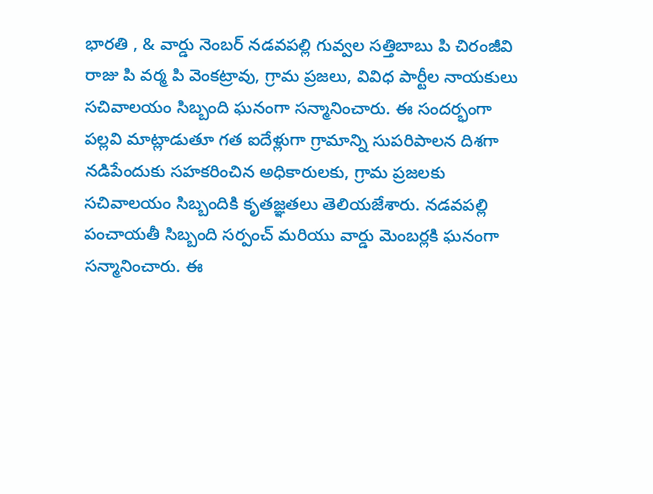భారతి , & వార్డు నెంబర్ నడవపల్లి గువ్వల సత్తిబాబు పి చిరంజీవి రాజు పి వర్మ పి వెంకట్రావు, గ్రామ ప్రజలు, వివిధ పార్టీల నాయకులు సచివాలయం సిబ్బంది ఘనంగా సన్మానించారు. ఈ సందర్భంగా పల్లవి మాట్లాడుతూ గత ఐదేళ్లుగా గ్రామాన్ని సుపరిపాలన దిశగా నడిపేందుకు సహకరించిన అధికారులకు, గ్రామ ప్రజలకు సచివాలయం సిబ్బందికి కృతజ్ఞతలు తెలియజేశారు. నడవపల్లి పంచాయతీ సిబ్బంది సర్పంచ్ మరియు వార్డు మెంబర్లకి ఘనంగా సన్మానించారు. ఈ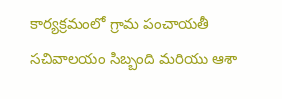కార్యక్రమంలో గ్రామ పంచాయతీ సచివాలయం సిబ్బంది మరియు ఆశా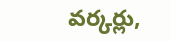వర్కర్లు,